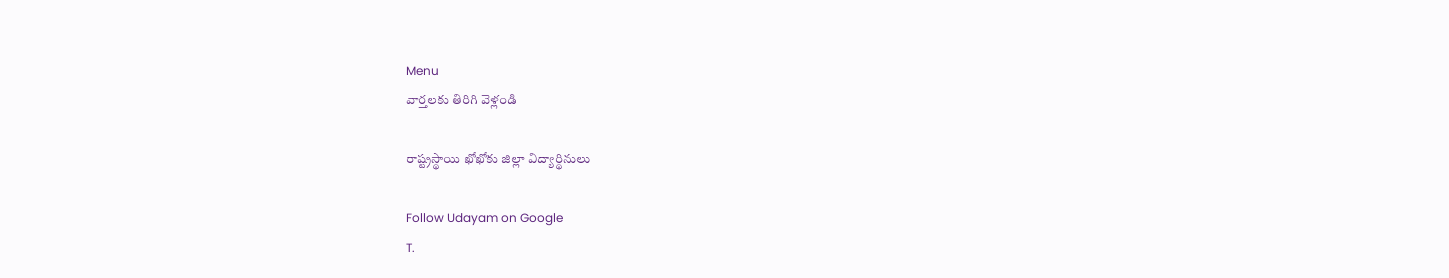Menu
వార్తలకు తిరిగి వెళ్లండి

రాష్ట్రస్థాయి ఖోఖోకు జిల్లా విద్యార్థినులు

Follow Udayam on Google
T.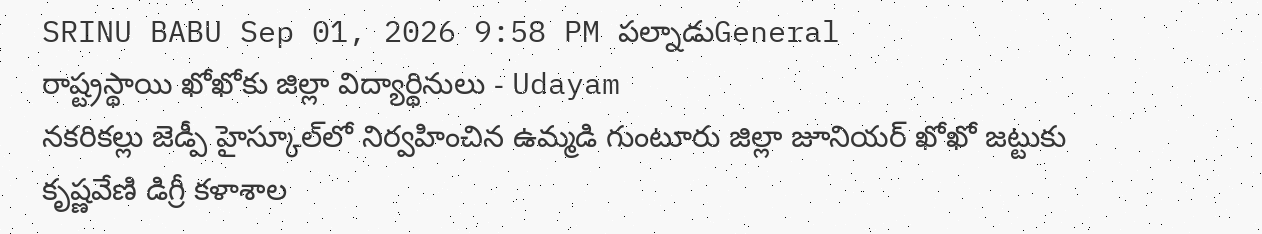SRINU BABU Sep 01, 2026 9:58 PM పల్నాడుGeneral
రాష్ట్రస్థాయి ఖోఖోకు జిల్లా విద్యార్థినులు - Udayam
నకరికల్లు జెడ్పీ హైస్కూల్‌లో నిర్వహించిన ఉమ్మడి గుంటూరు జిల్లా జూనియర్ ఖోఖో జట్టుకు కృష్ణవేణి డిగ్రీ కళాశాల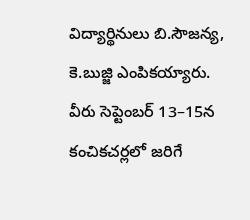విద్యార్థినులు బి.సౌజన్య, కె.బుజ్జి ఎంపికయ్యారు. వీరు సెప్టెంబర్ 13–15న కంచికచర్లలో జరిగే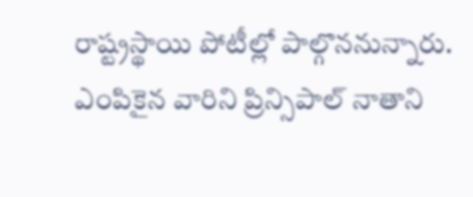రాష్ట్రస్థాయి పోటీల్లో పాల్గొననున్నారు. ఎంపికైన వారిని ప్రిన్సిపాల్ నాతాని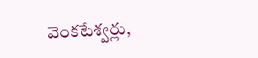వెంకటేశ్వర్లు,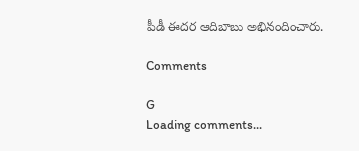పీడీ ఈదర ఆదిబాబు అభినందించారు.

Comments

G
Loading comments...